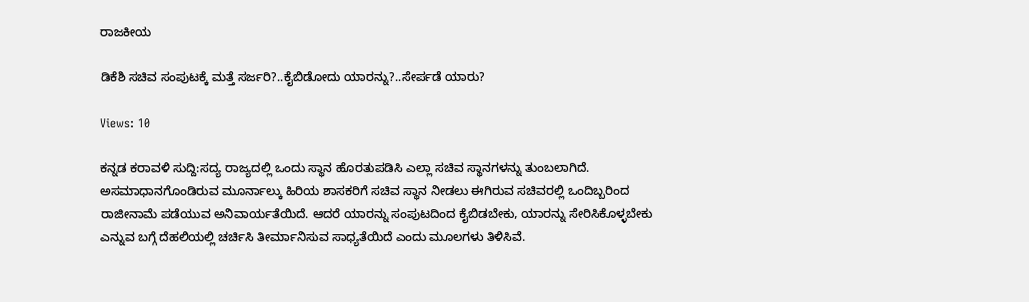ರಾಜಕೀಯ

ಡಿಕೆಶಿ ಸಚಿವ ಸಂಪುಟಕ್ಕೆ ಮತ್ತೆ ಸರ್ಜರಿ?..ಕೈಬಿಡೋದು ಯಾರನ್ನು?..ಸೇರ್ಪಡೆ ಯಾರು?

Views: 10

ಕನ್ನಡ ಕರಾವಳಿ ಸುದ್ದಿ:ಸದ್ಯ ರಾಜ್ಯದಲ್ಲಿ ಒಂದು ಸ್ಥಾನ ಹೊರತುಪಡಿಸಿ ಎಲ್ಲಾ ಸಚಿವ ಸ್ಥಾನಗಳನ್ನು ತುಂಬಲಾಗಿದೆ. ಅಸಮಾಧಾನಗೊಂಡಿರುವ ಮೂರ್ನಾಲ್ಕು ಹಿರಿಯ ಶಾಸಕರಿಗೆ ಸಚಿವ ಸ್ಥಾನ ನೀಡಲು ಈಗಿರುವ ಸಚಿವರಲ್ಲಿ ಒಂದಿಬ್ಬರಿಂದ ರಾಜೀನಾಮೆ ಪಡೆಯುವ ಅನಿವಾರ್ಯತೆಯಿದೆ. ಆದರೆ ಯಾರನ್ನು ಸಂಪುಟದಿಂದ ಕೈಬಿಡಬೇಕು, ಯಾರನ್ನು ಸೇರಿಸಿಕೊಳ್ಳಬೇಕು ಎನ್ನುವ ಬಗ್ಗೆ ದೆಹಲಿಯಲ್ಲಿ ಚರ್ಚಿಸಿ ತೀರ್ಮಾನಿಸುವ ಸಾಧ್ಯತೆಯಿದೆ ಎಂದು ಮೂಲಗಳು ತಿಳಿಸಿವೆ.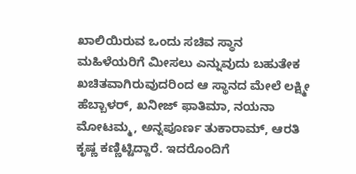ಖಾಲಿಯಿರುವ ಒಂದು ಸಚಿವ ಸ್ಥಾನ ಮಹಿಳೆಯರಿಗೆ ಮೀಸಲು ಎನ್ನುವುದು ಬಹುತೇಕ ಖಚಿತವಾಗಿರುವುದರಿಂದ ಆ ಸ್ಥಾನದ ಮೇಲೆ ಲಕ್ಷ್ಮೀ ಹೆಬ್ಬಾಳರ್‌, ಖನೀಜ್ ಫಾತಿಮಾ, ನಯನಾ ಮೋಟಮ್ಮ, ಅನ್ನಪೂರ್ಣ ತುಕಾರಾಮ್, ಆರತಿ ಕೃಷ್ಣ ಕಣ್ಣಿಟ್ಟಿದ್ದಾರೆ. ಇದರೊಂದಿಗೆ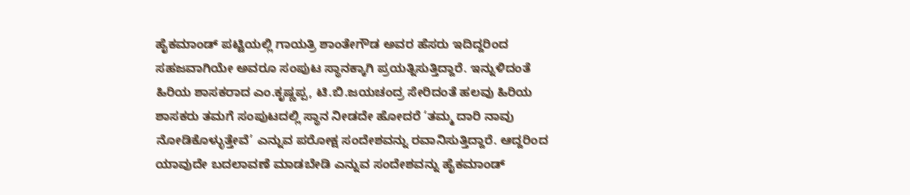ಹೈಕಮಾಂಡ್ ಪಟ್ಟಿಯಲ್ಲಿ ಗಾಯತ್ರಿ ಶಾಂತೇಗೌಡ ಅವರ ಹೆಸರು ಇದಿದ್ದರಿಂದ ಸಹಜವಾಗಿಯೇ ಅವರೂ ಸಂಪುಟ ಸ್ಥಾನಕ್ಕಾಗಿ ಪ್ರಯತ್ನಿಸುತ್ತಿದ್ದಾರೆ. ಇನ್ನುಳಿದಂತೆ ಹಿರಿಯ ಶಾಸಕರಾದ ಎಂ.ಕೃಷ್ಣಪ್ಪ, ಟಿ.ಬಿ.ಜಯಚಂದ್ರ ಸೇರಿದಂತೆ ಹಲವು ಹಿರಿಯ ಶಾಸಕರು ತಮಗೆ ಸಂಪುಟದಲ್ಲಿ ಸ್ಥಾನ ನೀಡದೇ ಹೋದರೆ ‘ತಮ್ಮ ದಾರಿ ನಾವು ನೋಡಿಕೊಳ್ಳುತ್ತೇವೆ’ ಎನ್ನುವ ಪರೋಕ್ಷ ಸಂದೇಶವನ್ನು ರವಾನಿಸುತ್ತಿದ್ದಾರೆ. ಆದ್ದರಿಂದ ಯಾವುದೇ ಬದಲಾವಣೆ ಮಾಡಬೇಡಿ ಎನ್ನುವ ಸಂದೇಶವನ್ನು ಹೈಕಮಾಂಡ್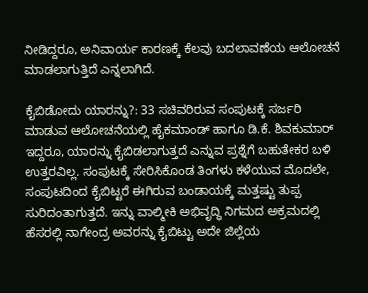ನೀಡಿದ್ದರೂ, ಅನಿವಾರ್ಯ ಕಾರಣಕ್ಕೆ ಕೆಲವು ಬದಲಾವಣೆಯ ಆಲೋಚನೆ ಮಾಡಲಾಗುತ್ತಿದೆ ಎನ್ನಲಾಗಿದೆ.

ಕೈಬಿಡೋದು ಯಾರನ್ನು?: 33 ಸಚಿವರಿರುವ ಸಂಪುಟಕ್ಕೆ ಸರ್ಜರಿ ಮಾಡುವ ಆಲೋಚನೆಯಲ್ಲಿ ಹೈಕಮಾಂಡ್ ಹಾಗೂ ಡಿ.ಕೆ. ಶಿವಕುಮಾ‌ರ್ ಇದ್ದರೂ, ಯಾರನ್ನು ಕೈಬಿಡಲಾಗುತ್ತದೆ ಎನ್ನುವ ಪ್ರಶ್ನೆಗೆ ಬಹುತೇಕರ ಬಳಿ ಉತ್ತರವಿಲ್ಲ. ಸಂಪುಟಕ್ಕೆ ಸೇರಿಸಿಕೊಂಡ ತಿಂಗಳು ಕಳೆಯುವ ಮೊದಲೇ, ಸಂಪುಟದಿಂದ ಕೈಬಿಟ್ಟರೆ ಈಗಿರುವ ಬಂಡಾಯಕ್ಕೆ ಮತ್ತಷ್ಟು ತುಪ್ಪ ಸುರಿದಂತಾಗುತ್ತದೆ. ಇನ್ನು ವಾಲ್ಮೀಕಿ ಅಭಿವೃದ್ಧಿ ನಿಗಮದ ಅಕ್ರಮದಲ್ಲಿ ಹೆಸರಲ್ಲಿ ನಾಗೇಂದ್ರ ಅವರನ್ನು ಕೈಬಿಟ್ಟು ಅದೇ ಜಿಲ್ಲೆಯ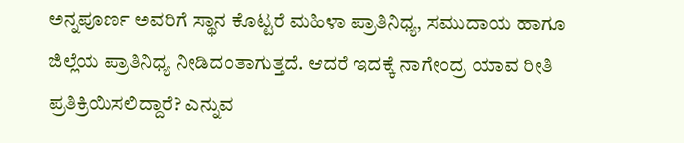ಅನ್ನಪೂರ್ಣ ಅವರಿಗೆ ಸ್ಥಾನ ಕೊಟ್ಟರೆ ಮಹಿಳಾ ಪ್ರಾತಿನಿಧ್ಯ, ಸಮುದಾಯ ಹಾಗೂ ಜಿಲ್ಲೆಯ ಪ್ರಾತಿನಿಧ್ಯ ನೀಡಿದಂತಾಗುತ್ತದೆ. ಆದರೆ ಇದಕ್ಕೆ ನಾಗೇಂದ್ರ ಯಾವ ರೀತಿ ಪ್ರತಿಕ್ರಿಯಿಸಲಿದ್ದಾರೆ? ಎನ್ನುವ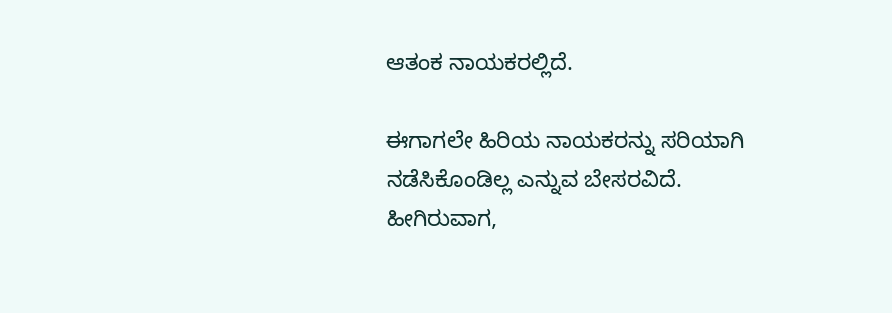ಆತಂಕ ನಾಯಕರಲ್ಲಿದೆ.

ಈಗಾಗಲೇ ಹಿರಿಯ ನಾಯಕರನ್ನು ಸರಿಯಾಗಿ ನಡೆಸಿಕೊಂಡಿಲ್ಲ ಎನ್ನುವ ಬೇಸರವಿದೆ. ಹೀಗಿರುವಾಗ,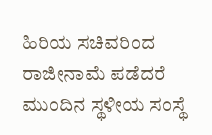ಹಿರಿಯ ಸಚಿವರಿಂದ ರಾಜೀನಾಮೆ ಪಡೆದರೆ ಮುಂದಿನ ಸ್ಥಳೀಯ ಸಂಸ್ಥೆ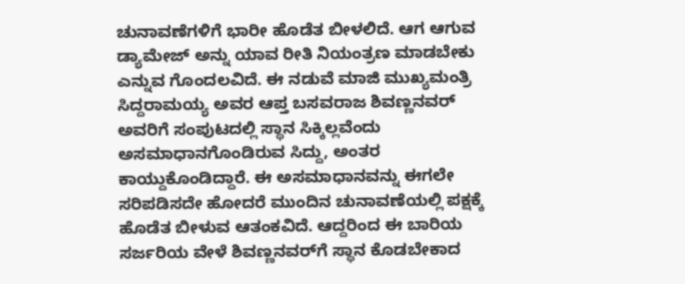ಚುನಾವಣೆಗಳಿಗೆ ಭಾರೀ ಹೊಡೆತ ಬೀಳಲಿದೆ. ಆಗ ಆಗುವ ಡ್ಯಾಮೇಜ್ ಅನ್ನು ಯಾವ ರೀತಿ ನಿಯಂತ್ರಣ ಮಾಡಬೇಕು ಎನ್ನುವ ಗೊಂದಲವಿದೆ. ಈ ನಡುವೆ ಮಾಜಿ ಮುಖ್ಯಮಂತ್ರಿ ಸಿದ್ದರಾಮಯ್ಯ ಅವರ ಆಪ್ತ ಬಸವರಾಜ ಶಿವಣ್ಣನವರ್ ಅವರಿಗೆ ಸಂಪುಟದಲ್ಲಿ ಸ್ಥಾನ ಸಿಕ್ಕಿಲ್ಲವೆಂದು ಅಸಮಾಧಾನಗೊಂಡಿರುವ ಸಿದ್ದು, ಅಂತರ ಕಾಯ್ದುಕೊಂಡಿದ್ದಾರೆ. ಈ ಅಸಮಾಧಾನವನ್ನು ಈಗಲೇ ಸರಿಪಡಿಸದೇ ಹೋದರೆ ಮುಂದಿನ ಚುನಾವಣೆಯಲ್ಲಿ ಪಕ್ಷಕ್ಕೆ ಹೊಡೆತ ಬೀಳುವ ಆತಂಕವಿದೆ. ಆದ್ದರಿಂದ ಈ ಬಾರಿಯ ಸರ್ಜರಿಯ ವೇಳೆ ಶಿವಣ್ಣನವರ್‌ಗೆ ಸ್ಥಾನ ಕೊಡಬೇಕಾದ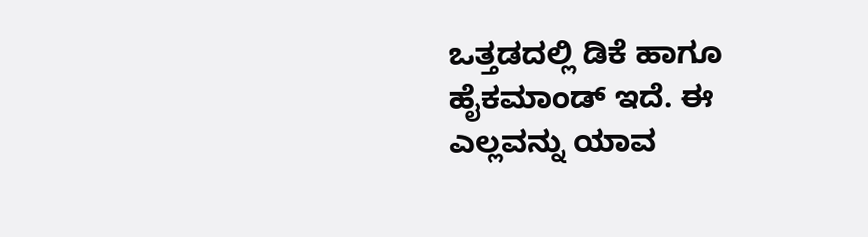ಒತ್ತಡದಲ್ಲಿ ಡಿಕೆ ಹಾಗೂ ಹೈಕಮಾಂಡ್ ಇದೆ. ಈ ಎಲ್ಲವನ್ನು ಯಾವ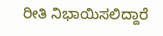ರೀತಿ ನಿಭಾಯಿಸಲಿದ್ದಾರೆ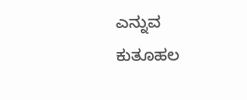ಎನ್ನುವ ಕುತೂಹಲ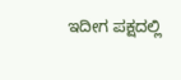ಇದೀಗ ಪಕ್ಷದಲ್ಲಿ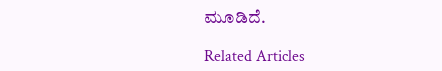ಮೂಡಿದೆ.

Related Articles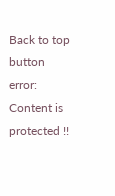Back to top button
error: Content is protected !!